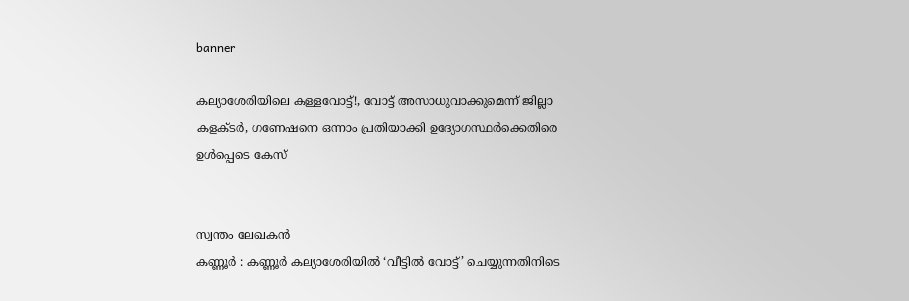banner

കല്യാശേരിയിലെ കള്ളവോട്ട്!, വോട്ട് അസാധുവാക്കുമെന്ന് ജില്ലാ കളക്ടർ, ഗണേഷനെ ഒന്നാം പ്രതിയാക്കി ഉദ്യോഗസ്ഥർക്കെതിരെ ഉൾപ്പെടെ കേസ്


സ്വന്തം ലേഖകൻ
കണ്ണൂർ : കണ്ണൂർ കല്യാശേരിയിൽ ‘വീട്ടിൽ വോട്ട്’ ചെയ്യുന്നതിനിടെ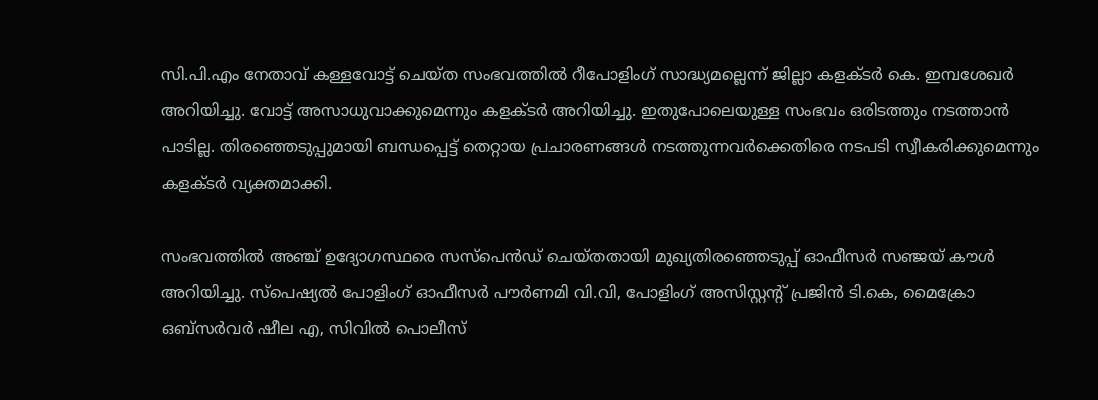സി.പി.എം നേതാവ് കള്ളവോട്ട് ചെയ്ത സംഭവത്തിൽ റീപോളിംഗ് സാദ്ധ്യമല്ലെന്ന് ജില്ലാ കളക്ടർ കെ. ഇമ്പശേഖർ അറിയിച്ചു. വോട്ട് അസാധുവാക്കുമെന്നും കളക്ടർ അറിയിച്ചു. ഇതുപോലെയുള്ള സംഭവം ഒരിടത്തും നടത്താൻ പാടില്ല. തിരഞ്ഞെടുപ്പുമായി ബന്ധപ്പെട്ട് തെറ്റായ പ്രചാരണങ്ങൾ നടത്തുന്നവർക്കെതിരെ നടപടി സ്വീകരിക്കുമെന്നും കളക്ടർ വ്യക്തമാക്കി.

സംഭവത്തിൽ അഞ്ച് ഉദ്യോഗസ്ഥരെ സസ്‌പെൻഡ് ചെയ്തതായി മുഖ്യതിരഞ്ഞെടുപ്പ് ഓഫീസർ സഞ്ജയ് കൗൾ അറിയിച്ചു. സ്പെഷ്യൽ പോളിംഗ് ഓഫീസർ പൗർണമി വി.വി, പോളിംഗ് അസിസ്റ്റന്റ് പ്രജിൻ ടി.കെ, മൈക്രോ ഒബ്‌സർവർ ഷീല എ, സിവിൽ പൊലീസ്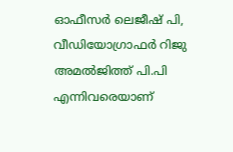ഓഫീസർ ലെജീഷ് പി, വീഡിയോഗ്രാഫർ റിജു അമൽജിത്ത് പി.പി എന്നിവരെയാണ്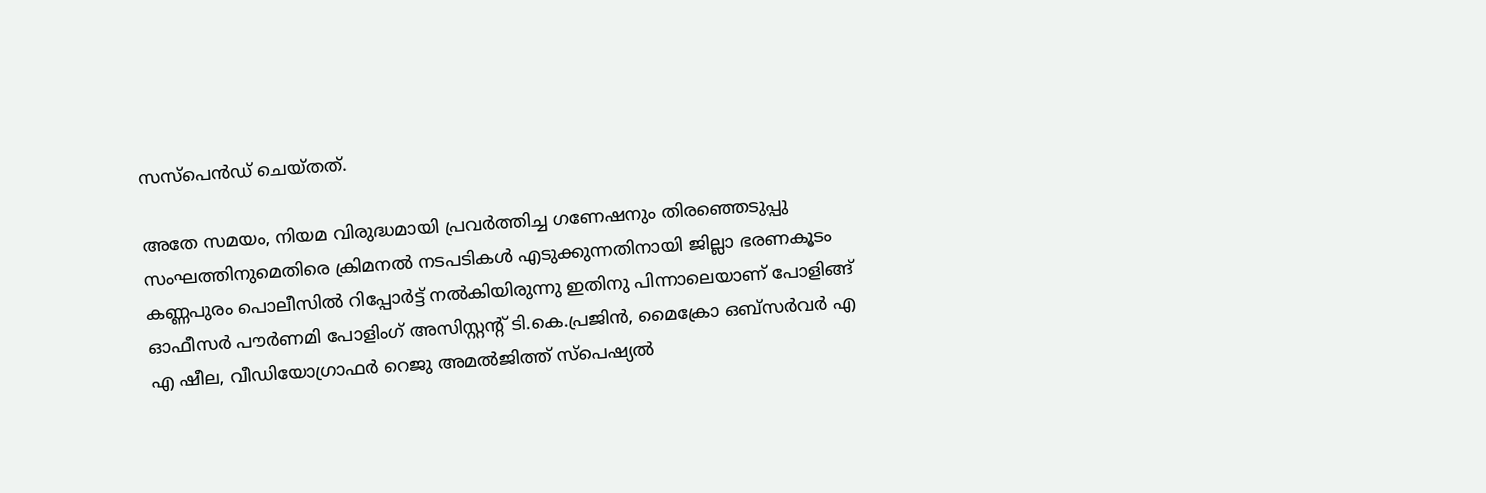സസ്‌പെൻഡ് ചെയ്തത്.

അതേ സമയം, നിയമ വിരുദ്ധമായി പ്രവർത്തിച്ച ഗണേഷനും തിരഞ്ഞെടുപ്പു സംഘത്തിനുമെതിരെ ക്രിമനൽ നടപടികൾ എടുക്കുന്നതിനായി ജില്ലാ ഭരണകൂടം കണ്ണപുരം പൊലീസിൽ റിപ്പോർട്ട് നൽകിയിരുന്നു ഇതിനു പിന്നാലെയാണ് പോളിങ്ങ് ഓഫീസർ പൗർണമി പോളിംഗ് അസിസ്റ്റന്‍റ് ടി.കെ.പ്രജിൻ, മൈക്രോ ഒബ്സർവർ എ എ ഷീല, വീഡിയോഗ്രാഫർ റെജു അമൽജിത്ത് സ്പെഷ്യൽ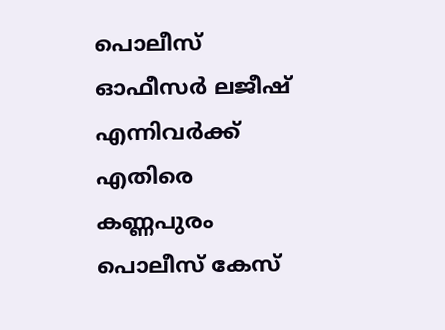പൊലീസ് ഓഫീസർ ലജീഷ് എന്നിവർക്ക് എതിരെ കണ്ണപുരം പൊലീസ് കേസ്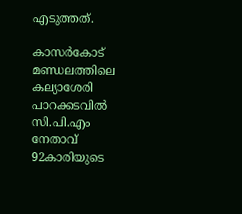എടുത്തത്.

കാസർകോട് മണ്ഡലത്തിലെ കല്യാശേരി പാറക്കടവിൽ സി.പി.എം നേതാവ് 92കാരിയുടെ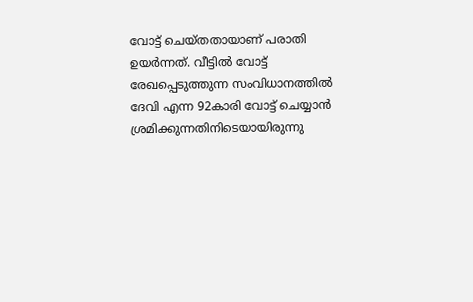വോട്ട് ചെയ്തതായാണ് പരാതി ഉയർന്നത്. വീട്ടിൽ വോട്ട് രേഖപ്പെടുത്തുന്ന സംവിധാനത്തിൽ ദേവി എന്ന 92കാരി വോട്ട് ചെയ്യാൻ ശ്രമിക്കുന്നതിനിടെയായിരുന്നു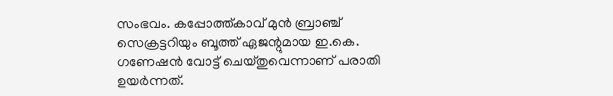സംഭവം. കപ്പോത്ത്‌കാവ് മുൻ ബ്രാഞ്ച് സെക്രട്ടറിയും ബൂത്ത് ഏജന്റുമായ ഇ.കെ. ഗണേഷൻ വോട്ട് ചെയ്തുവെന്നാണ് പരാതി ഉയർന്നത്.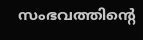സംഭവത്തിന്റെ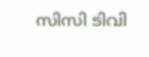സിസി ടിവി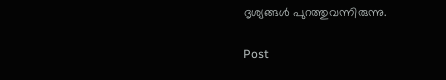ദൃശ്യങ്ങൾ പുറത്തുവന്നിരുന്നു.

Post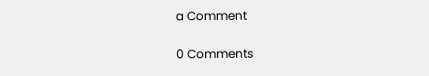a Comment

0 Comments